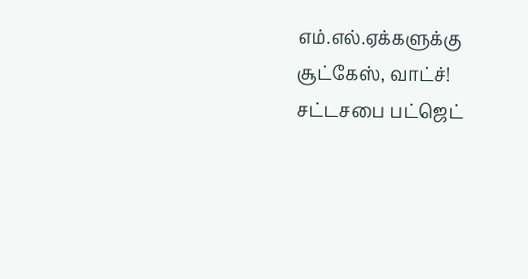எம்.எல்.ஏக்களுக்கு சூட்கேஸ், வாட்ச்!
சட்டசபை பட்ஜெட்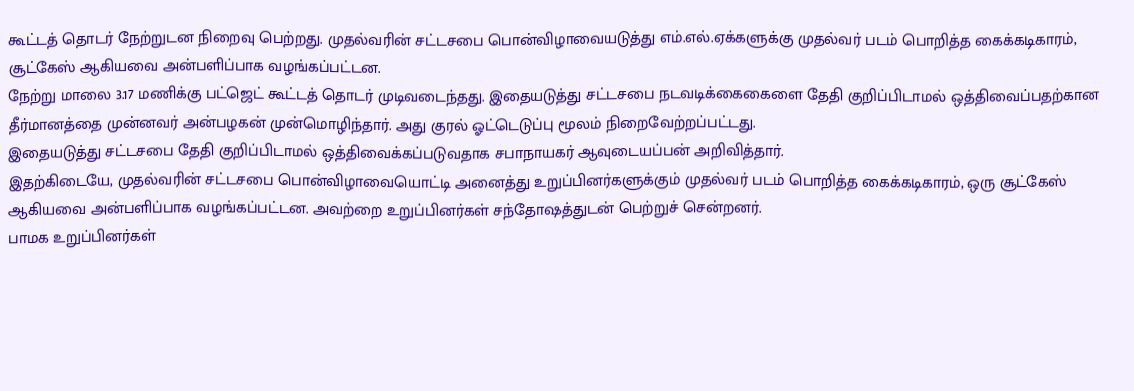கூட்டத் தொடர் நேற்றுடன நிறைவு பெற்றது. முதல்வரின் சட்டசபை பொன்விழாவையடுத்து எம்.எல்.ஏக்களுக்கு முதல்வர் படம் பொறித்த கைக்கடிகாரம், சூட்கேஸ் ஆகியவை அன்பளிப்பாக வழங்கப்பட்டன.
நேற்று மாலை 3.17 மணிக்கு பட்ஜெட் கூட்டத் தொடர் முடிவடைந்தது. இதையடுத்து சட்டசபை நடவடிக்கைகைளை தேதி குறிப்பிடாமல் ஒத்திவைப்பதற்கான தீர்மானத்தை முன்னவர் அன்பழகன் முன்மொழிந்தார். அது குரல் ஓட்டெடுப்பு மூலம் நிறைவேற்றப்பட்டது.
இதையடுத்து சட்டசபை தேதி குறிப்பிடாமல் ஒத்திவைக்கப்படுவதாக சபாநாயகர் ஆவுடையப்பன் அறிவித்தார்.
இதற்கிடையே, முதல்வரின் சட்டசபை பொன்விழாவையொட்டி அனைத்து உறுப்பினர்களுக்கும் முதல்வர் படம் பொறித்த கைக்கடிகாரம், ஒரு சூட்கேஸ் ஆகியவை அன்பளிப்பாக வழங்கப்பட்டன. அவற்றை உறுப்பினர்கள் சந்தோஷத்துடன் பெற்றுச் சென்றனர்.
பாமக உறுப்பினர்கள்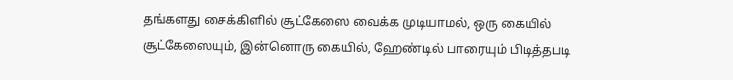தங்களது சைக்கிளில் சூட்கேஸை வைக்க முடியாமல், ஒரு கையில் சூட்கேஸையும், இன்னொரு கையில், ஹேண்டில் பாரையும் பிடித்தபடி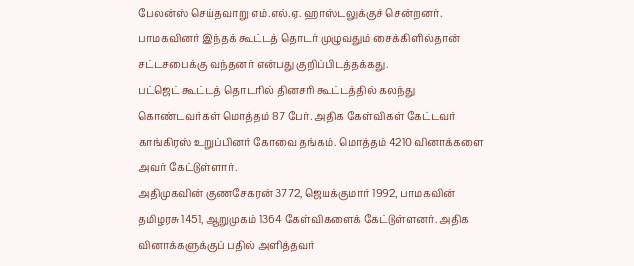பேலன்ஸ் செய்தவாறு எம்.எல்.ஏ. ஹாஸ்டலுக்குச் சென்றனர். பாமகவினர் இந்தக் கூட்டத் தொடர் முழுவதும் சைக்கிளில்தான் சட்டசபைக்கு வந்தனர் என்பது குறிப்பிடத்தக்கது.
பட்ஜெட் கூட்டத் தொடரில் தினசரி கூட்டத்தில் கலந்து கொண்டவர்கள் மொத்தம் 87 பேர். அதிக கேள்விகள் கேட்டவர் காங்கிரஸ் உறுப்பினர் கோவை தங்கம். மொத்தம் 4210 வினாக்களை அவர் கேட்டுள்ளார்.
அதிமுகவின் குணசேகரன் 3772, ஜெயக்குமார் 1992, பாமகவின் தமிழரசு 1451, ஆறுமுகம் 1364 கேள்விகளைக் கேட்டுள்ளனர். அதிக வினாக்களுக்குப் பதில் அளித்தவர்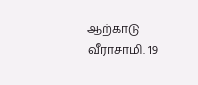ஆற்காடு வீராசாமி. 19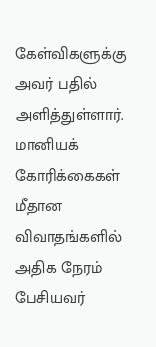கேள்விகளுக்கு அவர் பதில் அளித்துள்ளார்.
மானியக் கோரிக்கைகள் மீதான விவாதங்களில் அதிக நேரம் பேசியவர்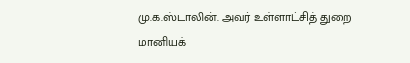மு.க.ஸ்டாலின். அவர் உள்ளாட்சித் துறை மானியக்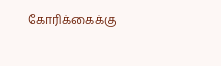கோரிக்கைக்கு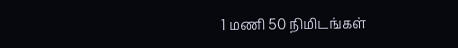1 மணி 50 நிமிடங்கள்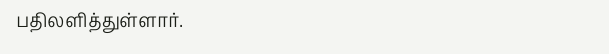பதிலளித்துள்ளார்.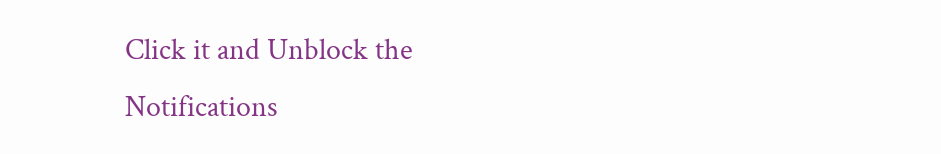Click it and Unblock the Notifications